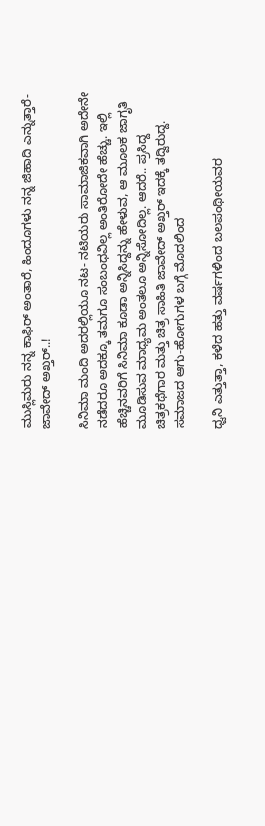ಮುಸ್ಲಿಮರು ನನ್ನ ಕಾಫಿರ್ ಅಂತಾರೆ, ಹಿಂದೂಗಳು ನನ್ನ ಜಿಹಾದಿ ಎನ್ನುತ್ತಾರೆ- ಜಾವೇದ್ ಅಖ್ತರ್..!

ಸಿನಿಮಾ ಮಂದಿ ಅದರಲ್ಲಿಯೂ ನಟ- ನಟಿಯರು ಸಾಮಾಜಿಕವಾಗಿ ಅದೇನೇ ನಡೆದರೂ ಅದಕ್ಕೂ ತಮಗೂ ಸಂಬಂಧವಿಲ್ಲ ಅಂತಿರೋದೇ ಹೆಚ್ಚು. ಇಲ್ಲಿ ಹೆಚ್ಚಿನವರಿಗೆ ಸಿನಿಮಾ ಕೂಡಾ ಅನ್ನಿಸಿದ್ದನ್ನು ಹೇಳುವ, ಆ ಮೂಲಕ ಜಾಗೃತಿ ಮೂಡಿಸುವ ಮಾಧ್ಯಮ ಅಂತಲೂ ಅನ್ನಿಸೋದಿಲ್ಲ. ಆದರೆ.. ಪ್ರಸಿದ್ದ ಚಿತ್ರಕಥೆಗಾರ ಮತ್ತು ಚಿತ್ರ ಸಾಹಿತಿ ಜಾವೇದ್ ಅಖ್ತರ್ ಇದಕ್ಕೆ ತದ್ವಿರುದ್ದ. ಸಮಾಜದ ಆಗು-ಹೋಗುಗಳ ಬಗ್ಗೆ ಮೊದಲಿಂದ

ಧ್ವನಿ ಎತ್ತುತ್ತಾ, ಕಳೆದ ಹತ್ತು ವರ್ಷಗಳಿಂದ ಬಲಪಂಥೀಯವರ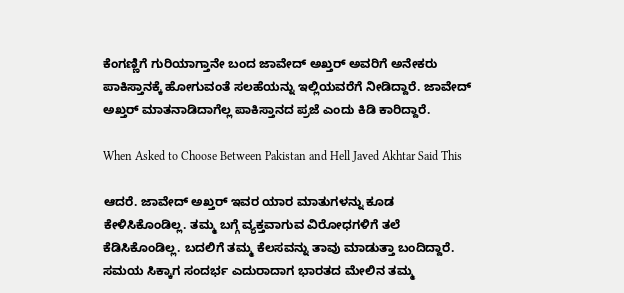ಕೆಂಗಣ್ಣಿಗೆ ಗುರಿಯಾಗ್ತಾನೇ ಬಂದ ಜಾವೇದ್ ಅಖ್ತರ್ ಅವರಿಗೆ ಅನೇಕರು ಪಾಕಿಸ್ತಾನಕ್ಕೆ ಹೋಗುವಂತೆ ಸಲಹೆಯನ್ನು ಇಲ್ಲಿಯವರೆಗೆ ನೀಡಿದ್ದಾರೆ. ಜಾವೇದ್ ಅಖ್ತರ್ ಮಾತನಾಡಿದಾಗೆಲ್ಲ ಪಾಕಿಸ್ತಾನದ ಪ್ರಜೆ ಎಂದು ಕಿಡಿ ಕಾರಿದ್ದಾರೆ.

When Asked to Choose Between Pakistan and Hell Javed Akhtar Said This

ಆದರೆ. ಜಾವೇದ್ ಅಖ್ತರ್ ಇವರ ಯಾರ ಮಾತುಗಳನ್ನು ಕೂಡ ಕೇಳಿಸಿಕೊಂಡಿಲ್ಲ. ತಮ್ಮ ಬಗ್ಗೆ ವ್ಯಕ್ತವಾಗುವ ವಿರೋಧಗಳಿಗೆ ತಲೆ ಕೆಡಿಸಿಕೊಂಡಿಲ್ಲ. ಬದಲಿಗೆ ತಮ್ಮ ಕೆಲಸವನ್ನು ತಾವು ಮಾಡುತ್ತಾ ಬಂದಿದ್ದಾರೆ. ಸಮಯ ಸಿಕ್ಕಾಗ ಸಂದರ್ಭ ಎದುರಾದಾಗ ಭಾರತದ ಮೇಲಿನ ತಮ್ಮ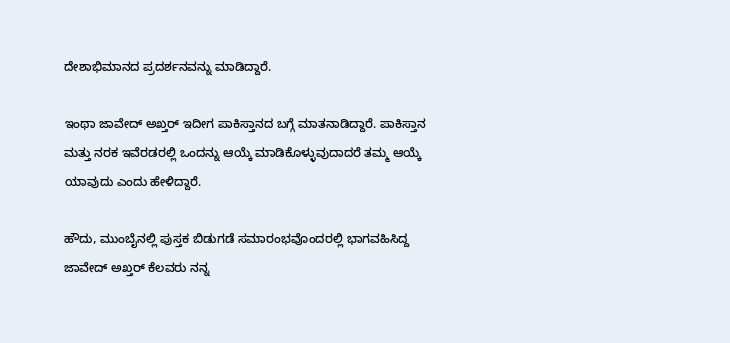ದೇಶಾಭಿಮಾನದ ಪ್ರದರ್ಶನವನ್ನು ಮಾಡಿದ್ದಾರೆ.

ಇಂಥಾ ಜಾವೇದ್ ಅಖ್ತರ್ ಇದೀಗ ಪಾಕಿಸ್ತಾನದ ಬಗ್ಗೆ ಮಾತನಾಡಿದ್ದಾರೆ. ಪಾಕಿಸ್ತಾನ ಮತ್ತು ನರಕ ಇವೆರಡರಲ್ಲಿ ಒಂದನ್ನು ಆಯ್ಕೆ ಮಾಡಿಕೊಳ್ಳುವುದಾದರೆ ತಮ್ಮ ಆಯ್ಕೆ ಯಾವುದು ಎಂದು ಹೇಳಿದ್ದಾರೆ.

ಹೌದು, ಮುಂಬೈನಲ್ಲಿ ಪುಸ್ತಕ ಬಿಡುಗಡೆ ಸಮಾರಂಭವೊಂದರಲ್ಲಿ ಭಾಗವಹಿಸಿದ್ದ ಜಾವೇದ್ ಅಖ್ತರ್ ಕೆಲವರು ನನ್ನ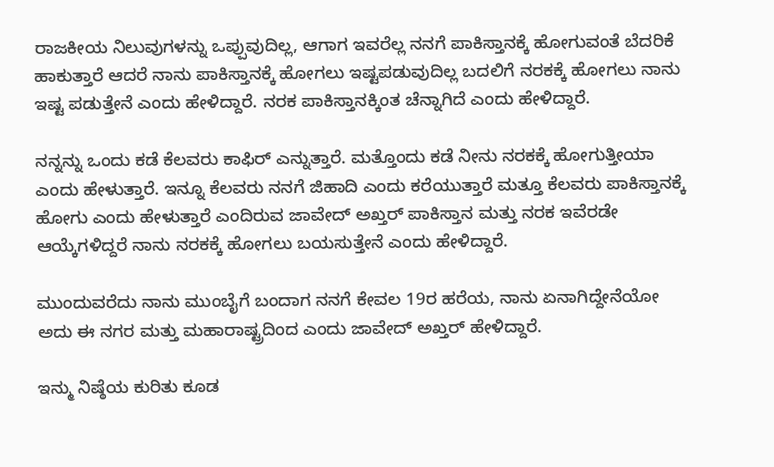ರಾಜಕೀಯ ನಿಲುವುಗಳನ್ನು ಒಪ್ಪುವುದಿಲ್ಲ, ಆಗಾಗ ಇವರೆಲ್ಲ ನನಗೆ ಪಾಕಿಸ್ತಾನಕ್ಕೆ ಹೋಗುವಂತೆ ಬೆದರಿಕೆ ಹಾಕುತ್ತಾರೆ ಆದರೆ ನಾನು ಪಾಕಿಸ್ತಾನಕ್ಕೆ ಹೋಗಲು ಇಷ್ಟಪಡುವುದಿಲ್ಲ ಬದಲಿಗೆ ನರಕಕ್ಕೆ ಹೋಗಲು ನಾನು ಇಷ್ಟ ಪಡುತ್ತೇನೆ ಎಂದು ಹೇಳಿದ್ದಾರೆ. ನರಕ ಪಾಕಿಸ್ತಾನಕ್ಕಿಂತ ಚೆನ್ನಾಗಿದೆ ಎಂದು ಹೇಳಿದ್ದಾರೆ.

ನನ್ನನ್ನು ಒಂದು ಕಡೆ ಕೆಲವರು ಕಾಫಿರ್ ಎನ್ನುತ್ತಾರೆ. ಮತ್ತೊಂದು ಕಡೆ ನೀನು ನರಕಕ್ಕೆ ಹೋಗುತ್ತೀಯಾ ಎಂದು ಹೇಳುತ್ತಾರೆ. ಇನ್ನೂ ಕೆಲವರು ನನಗೆ ಜಿಹಾದಿ ಎಂದು ಕರೆಯುತ್ತಾರೆ ಮತ್ತೂ ಕೆಲವರು ಪಾಕಿಸ್ತಾನಕ್ಕೆ ಹೋಗು ಎಂದು ಹೇಳುತ್ತಾರೆ ಎಂದಿರುವ ಜಾವೇದ್ ಅಖ್ತರ್ ಪಾಕಿಸ್ತಾನ ಮತ್ತು ನರಕ ಇವೆರಡೇ ಆಯ್ಕೆಗಳಿದ್ದರೆ ನಾನು ನರಕಕ್ಕೆ ಹೋಗಲು ಬಯಸುತ್ತೇನೆ ಎಂದು ಹೇಳಿದ್ದಾರೆ.

ಮುಂದುವರೆದು ನಾನು ಮುಂಬೈಗೆ ಬಂದಾಗ ನನಗೆ ಕೇವಲ 19ರ ಹರೆಯ, ನಾನು ಏನಾಗಿದ್ದೇನೆಯೋ ಅದು ಈ ನಗರ ಮತ್ತು ಮಹಾರಾಷ್ಟ್ರದಿಂದ ಎಂದು ಜಾವೇದ್ ಅಖ್ತರ್ ಹೇಳಿದ್ದಾರೆ.

ಇನ್ಮು ನಿಷ್ಠೆಯ ಕುರಿತು ಕೂಡ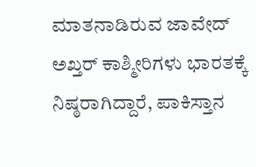ಮಾತನಾಡಿರುವ ಜಾವೇದ್ ಅಖ್ತರ್ ಕಾಶ್ಮೀರಿಗಳು ಭಾರತಕ್ಕೆ ನಿಷ್ಠರಾಗಿದ್ದಾರೆ, ಪಾಕಿಸ್ತಾನ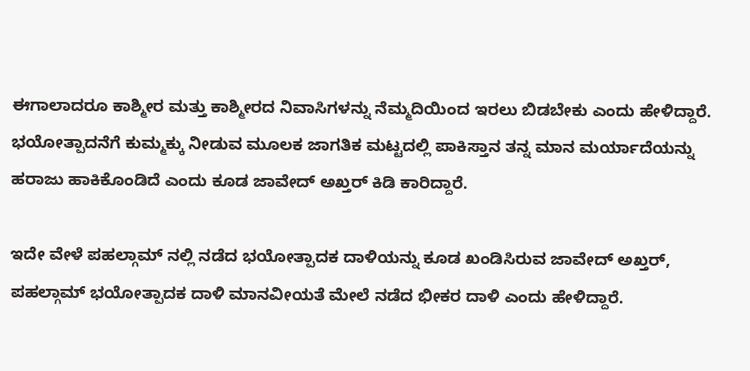ಈಗಾಲಾದರೂ ಕಾಶ್ಮೀರ ಮತ್ತು ಕಾಶ್ಮೀರದ ನಿವಾಸಿಗಳನ್ನು ನೆಮ್ಮದಿಯಿಂದ ಇರಲು ಬಿಡಬೇಕು ಎಂದು ಹೇಳಿದ್ದಾರೆ. ಭಯೋತ್ಪಾದನೆಗೆ ಕುಮ್ಮಕ್ಕು ನೀಡುವ ಮೂಲಕ ಜಾಗತಿಕ ಮಟ್ಟದಲ್ಲಿ ಪಾಕಿಸ್ತಾನ ತನ್ನ ಮಾನ ಮರ್ಯಾದೆಯನ್ನು ಹರಾಜು ಹಾಕಿಕೊಂಡಿದೆ ಎಂದು ಕೂಡ ಜಾವೇದ್‌ ಅಖ್ತರ್‌ ಕಿಡಿ ಕಾರಿದ್ದಾರೆ.

ಇದೇ ವೇಳೆ ಪಹಲ್ಗಾಮ್ ನಲ್ಲಿ ನಡೆದ ಭಯೋತ್ಪಾದಕ ದಾಳಿಯನ್ನು ಕೂಡ ಖಂಡಿಸಿರುವ ಜಾವೇದ್ ಅಖ್ತರ್, ಪಹಲ್ಗಾಮ್‌ ಭಯೋತ್ಪಾದಕ ದಾಳಿ ಮಾನವೀಯತೆ ಮೇಲೆ ನಡೆದ ಭೀಕರ ದಾಳಿ ಎಂದು ಹೇಳಿದ್ದಾರೆ.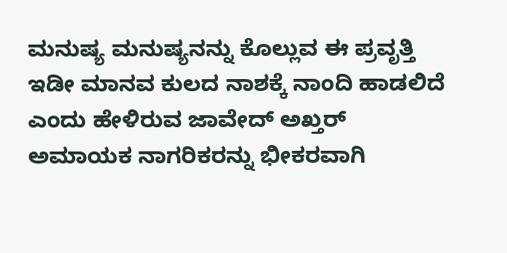ಮನುಷ್ಯ ಮನುಷ್ಯನನ್ನು ಕೊಲ್ಲುವ ಈ ಪ್ರವೃತ್ತಿ ಇಡೀ ಮಾನವ ಕುಲದ ನಾಶಕ್ಕೆ ನಾಂದಿ ಹಾಡಲಿದೆ ಎಂದು ಹೇಳಿರುವ ಜಾವೇದ್ ಅಖ್ತರ್ ಅಮಾಯಕ ನಾಗರಿಕರನ್ನು ಭೀಕರವಾಗಿ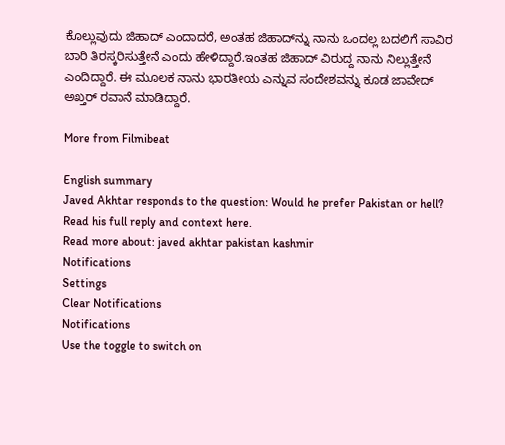ಕೊಲ್ಲುವುದು ಜಿಹಾದ್‌ ಎಂದಾದರೆ, ಅಂತಹ ಜಿಹಾದ್‌ನ್ನು ನಾನು ಒಂದಲ್ಲ ಬದಲಿಗೆ ಸಾವಿರ ಬಾರಿ ತಿರಸ್ಕರಿಸುತ್ತೇನೆ ಎಂದು ಹೇಳಿದ್ದಾರೆ.ಇಂತಹ ಜಿಹಾದ್ ವಿರುದ್ದ ನಾನು ನಿಲ್ಲುತ್ತೇನೆ ಎಂದಿದ್ದಾರೆ. ಈ ಮೂಲಕ ನಾನು ಭಾರತೀಯ ಎನ್ನುವ ಸಂದೇಶವನ್ನು ಕೂಡ ಜಾವೇದ್ ಅಖ್ತರ್ ರವಾನೆ ಮಾಡಿದ್ದಾರೆ.

More from Filmibeat

English summary
Javed Akhtar responds to the question: Would he prefer Pakistan or hell? Read his full reply and context here.
Read more about: javed akhtar pakistan kashmir
Notifications
Settings
Clear Notifications
Notifications
Use the toggle to switch on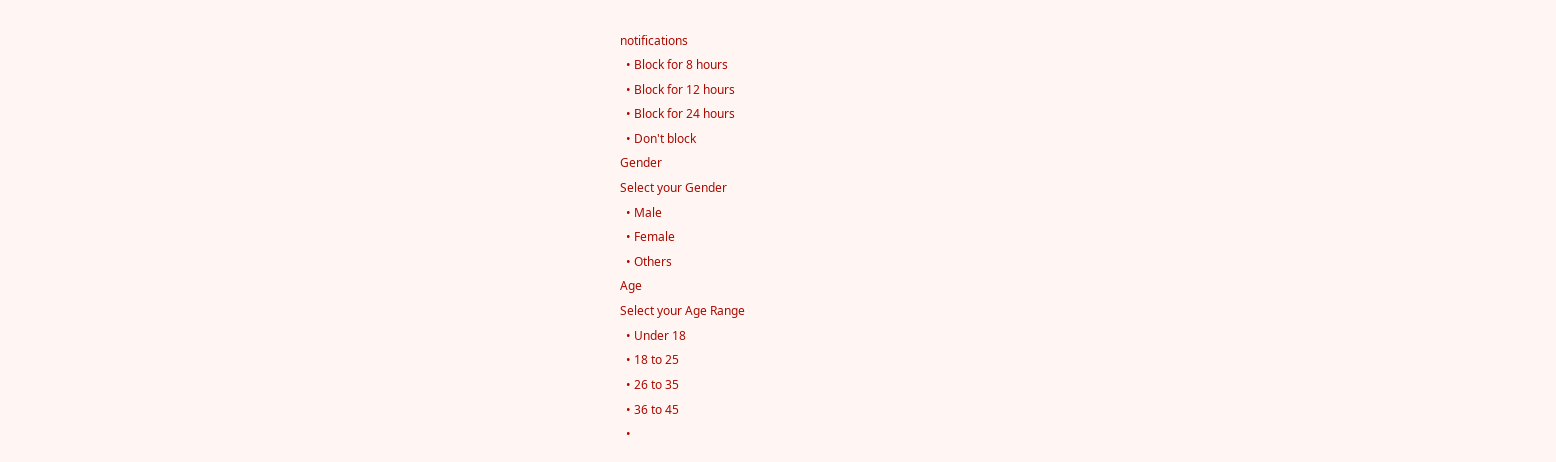notifications
  • Block for 8 hours
  • Block for 12 hours
  • Block for 24 hours
  • Don't block
Gender
Select your Gender
  • Male
  • Female
  • Others
Age
Select your Age Range
  • Under 18
  • 18 to 25
  • 26 to 35
  • 36 to 45
  •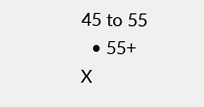45 to 55
  • 55+
X